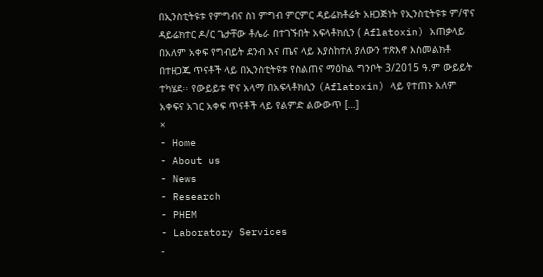በኢንስቲትዩቱ የምግብና ስነ ምግብ ምርምር ዳይሬክቶሬት አዘጋጅነት የኢንስቲትዩቱ ም/ዋና ዳይሬክተር ዶ/ር ጌታቸው ቶሌራ በተገኙበት አፍላቶክሲን ( Aflatoxin) አጠቃላይ በአለም አቀፍ የግብይት ደንብ እና ጤና ላይ እያስከተለ ያለውን ተጽእኖ እስመልክቶ በተዘጋጁ ጥናቶች ላይ በኢንስቲትዩቱ የስልጠና ማዕከል ግንቦት 3/2015 ዓ.ም ውይይት ተካሄደ፡፡ የውይይቱ ዋና አላማ በአፍላቶክሲን (Aflatoxin) ላይ የተጠኑ አለም አቀፍና አገር አቀፍ ጥናቶች ላይ የልምድ ልውውጥ […]
×
- Home
- About us
- News
- Research
- PHEM
- Laboratory Services
-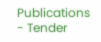Publications
- Tender